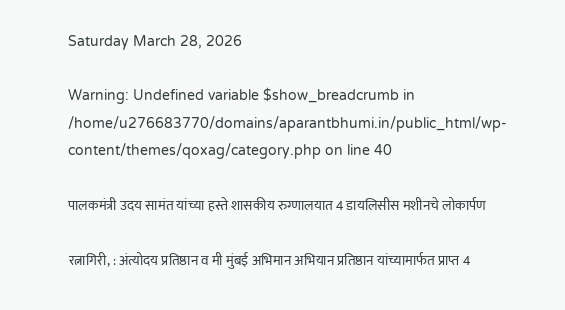Saturday March 28, 2026

Warning: Undefined variable $show_breadcrumb in /home/u276683770/domains/aparantbhumi.in/public_html/wp-content/themes/qoxag/category.php on line 40

पालकमंत्री उदय सामंत यांच्या हस्ते शासकीय रुग्णालयात 4 डायलिसीस मशीनचे लोकार्पण

रत्नागिरी, : अंत्योदय प्रतिष्ठान व मी मुंबई अभिमान अभियान प्रतिष्ठान यांच्यामार्फत प्राप्त 4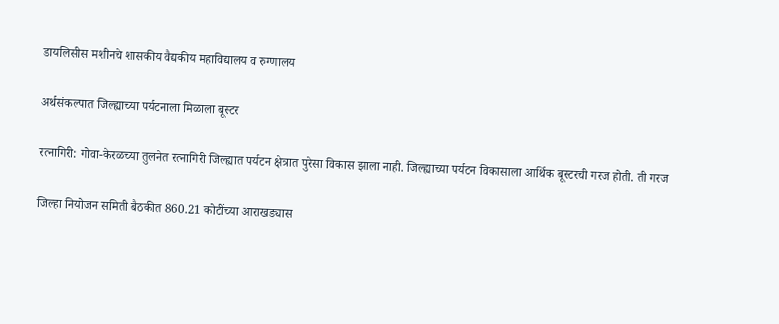डायलिसीस मशीनचे शासकीय वैद्यकीय महाविद्यालय व रुग्णालय

अर्थसंकल्पात जिल्ह्याच्या पर्यटनाला मिळाला बूस्टर

रत्नागिरी: गोवा-केरळच्या तुलनेत रत्नागिरी जिल्ह्यात पर्यटन क्षेत्रात पुरेसा विकास झाला नाही. जिल्ह्याच्या पर्यटन विकासाला आर्थिक बूस्टरची गरज होती. ती गरज

जिल्हा नियोजन समिती बैठकीत 860.21 कोटींच्या आराखड्यास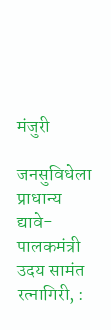मंजुरी

जनसुविधेला प्राधान्य द्यावे- पालकमंत्री उदय सामंत रत्नागिरी, :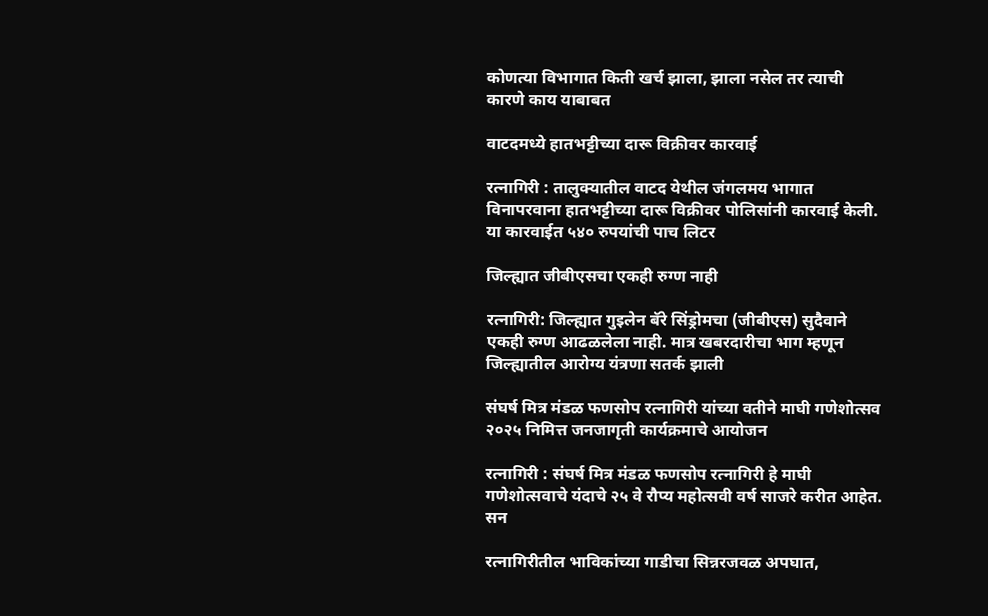कोणत्या विभागात किती खर्च झाला, झाला नसेल तर त्याची कारणे काय याबाबत

वाटदमध्ये हातभट्टीच्या दारू विक्रीवर कारवाई

रत्नागिरी : तालुक्यातील वाटद येथील जंगलमय भागात विनापरवाना हातभट्टीच्या दारू विक्रीवर पोलिसांनी कारवाई केली. या कारवाईत ५४० रुपयांची पाच लिटर

जिल्ह्यात जीबीएसचा एकही रुग्ण नाही

रत्नागिरी: जिल्ह्यात गुइलेन बॅरे सिंड्रोमचा (जीबीएस) सुदैवाने एकही रुग्ण आढळलेला नाही. मात्र खबरदारीचा भाग म्हणून जिल्ह्यातील आरोग्य यंत्रणा सतर्क झाली

संघर्ष मित्र मंडळ फणसोप रत्नागिरी यांच्या वतीने माघी गणेशोत्सव २०२५ निमित्त जनजागृती कार्यक्रमाचे आयोजन

रत्नागिरी : संघर्ष मित्र मंडळ फणसोप रत्नागिरी हे माघी गणेशोत्सवाचे यंदाचे २५ वे रौप्य महोत्सवी वर्ष साजरे करीत आहेत. सन

रत्नागिरीतील भाविकांच्या गाडीचा सिन्नरजवळ अपघात,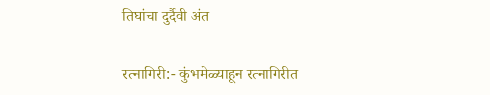तिघांचा दुर्दैवी अंत

रत्नागिरी:- कुंभमेळ्याहून रत्नागिरीत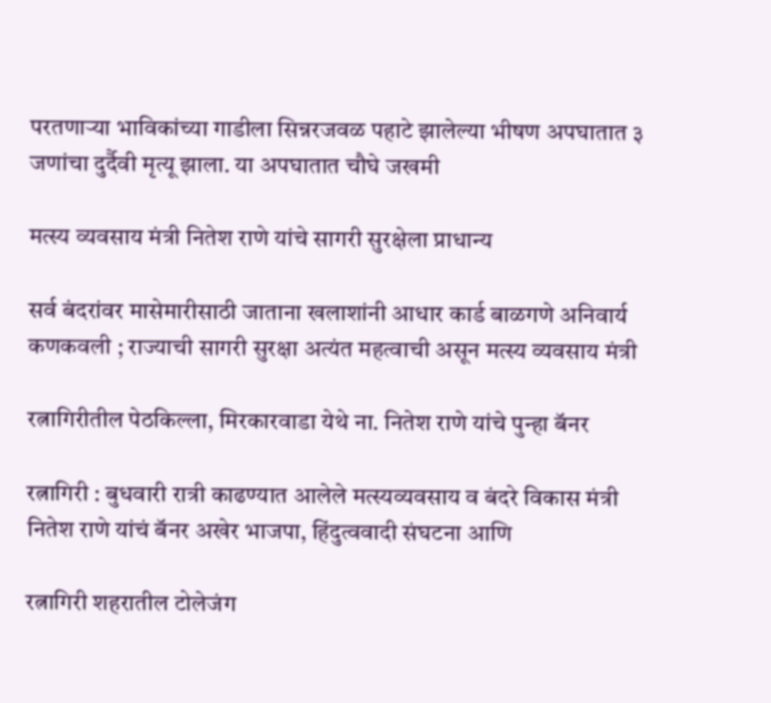परतणाऱ्या भाविकांच्या गाडीला सिन्नरजवळ पहाटे झालेल्या भीषण अपघातात ३ जणांचा दुर्दैवी मृत्यू झाला. या अपघातात चौघे जखमी

मत्स्य व्यवसाय मंत्री नितेश राणे यांचे सागरी सुरक्षेला प्राधान्य

सर्व बंदरांवर मासेमारीसाठी जाताना खलाशांनी आधार कार्ड बाळगणे अनिवार्य कणकवली ; राज्याची सागरी सुरक्षा अत्यंत महत्वाची असून मत्स्य व्यवसाय मंत्री

रत्नागिरीतील पेठकिल्ला, मिरकारवाडा येथे ना. नितेश राणे यांचे पुन्हा बॅनर

रत्नागिरी : बुधवारी रात्री काढण्यात आलेले मत्स्यव्यवसाय व बंदरे विकास मंत्री नितेश राणे यांचं बॅनर अखेर भाजपा, हिंदुत्ववादी संघटना आणि

रत्नागिरी शहरातील टोलेजंग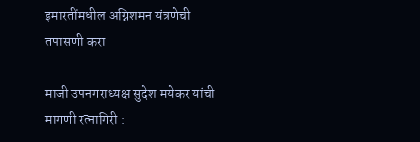इमारतींमधील अग्निशमन यंत्रणेची तपासणी करा

माजी उपनगराध्यक्ष सुदेश मयेकर यांची मागणी रत्नागिरी :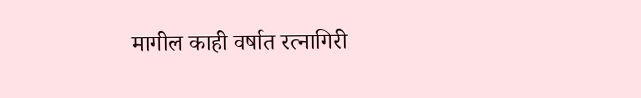मागील काही वर्षात रत्नागिरी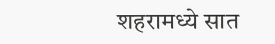शहरामध्ये सात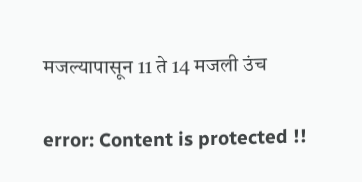मजल्यापासून 11 ते 14 मजली उंच

error: Content is protected !!